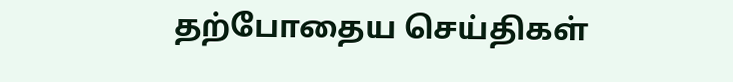தற்போதைய செய்திகள்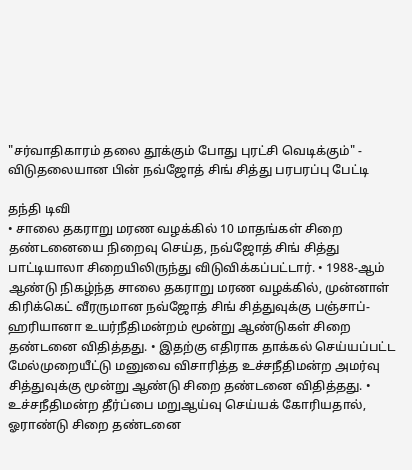"சர்வாதிகாரம் தலை தூக்கும் போது புரட்சி வெடிக்கும்" - விடுதலையான பின் நவ்ஜோத் சிங் சித்து பரபரப்பு பேட்டி

தந்தி டிவி
• சாலை தகராறு மரண வழக்கில் 10 மாதங்கள் சிறை தண்டனையை நிறைவு செய்த, நவ்ஜோத் சிங் சித்து பாட்டியாலா சிறையிலிருந்து விடுவிக்கப்பட்டார். • 1988-ஆம் ஆண்டு நிகழ்ந்த சாலை தகராறு மரண வழக்கில், முன்னாள் கிரிக்கெட் வீரருமான நவ்ஜோத் சிங் சித்துவுக்கு பஞ்சாப்-ஹரியானா உயர்நீதிமன்றம் மூன்று ஆண்டுகள் சிறை தண்டனை விதித்தது. • இதற்கு எதிராக தாக்கல் செய்யப்பட்ட மேல்முறையீட்டு மனுவை விசாரித்த உச்சநீதிமன்ற அமர்வு சித்துவுக்கு மூன்று ஆண்டு சிறை தண்டனை விதித்தது. • உச்சநீதிமன்ற தீர்ப்பை மறுஆய்வு செய்யக் கோரியதால், ஓராண்டு சிறை தண்டனை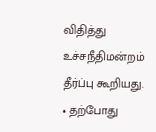விதித்து உச்சநீதிமன்றம் தீர்ப்பு கூறியது. • தற்போது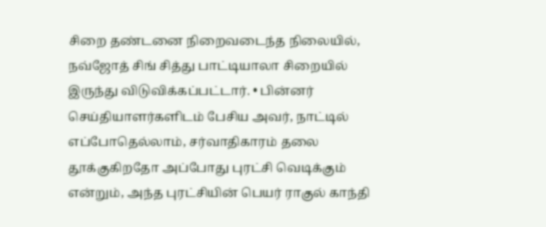சிறை தண்டனை நிறைவடைந்த நிலையில், நவ்ஜோத் சிங் சித்து பாட்டியாலா சிறையில் இருந்து விடுவிக்கப்பட்டார். • பின்னர் செய்தியாளர்களிடம் பேசிய அவர், நாட்டில் எப்போதெல்லாம், சர்வாதிகாரம் தலை தூக்குகிறதோ அப்போது புரட்சி வெடிக்கும் என்றும், அந்த புரட்சியின் பெயர் ராகுல் காந்தி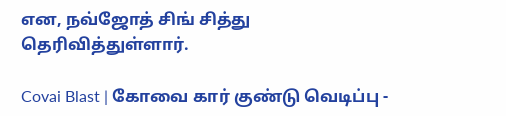என, நவ்ஜோத் சிங் சித்து தெரிவித்துள்ளார்.

Covai Blast | கோவை கார் குண்டு வெடிப்பு -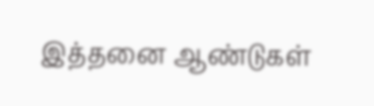இத்தனை ஆண்டுகள்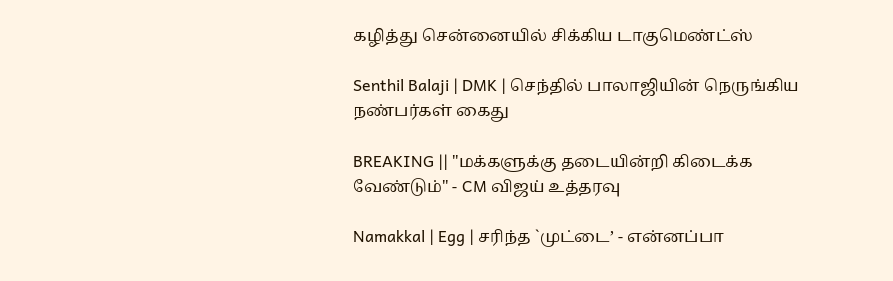கழித்து சென்னையில் சிக்கிய டாகுமெண்ட்ஸ்

Senthil Balaji | DMK | செந்தில் பாலாஜியின் நெருங்கிய நண்பர்கள் கைது

BREAKING || "மக்களுக்கு தடையின்றி கிடைக்க வேண்டும்" - CM விஜய் உத்தரவு

Namakkal | Egg | சரிந்த `முட்டை’ - என்னப்பா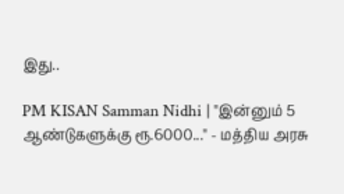இது..

PM KISAN Samman Nidhi | "இன்னும் 5 ஆண்டுகளுக்கு ரூ.6000..." - மத்திய அரசு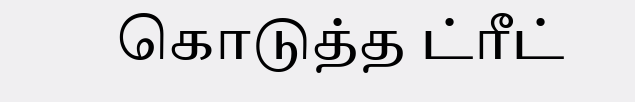கொடுத்த ட்ரீட்